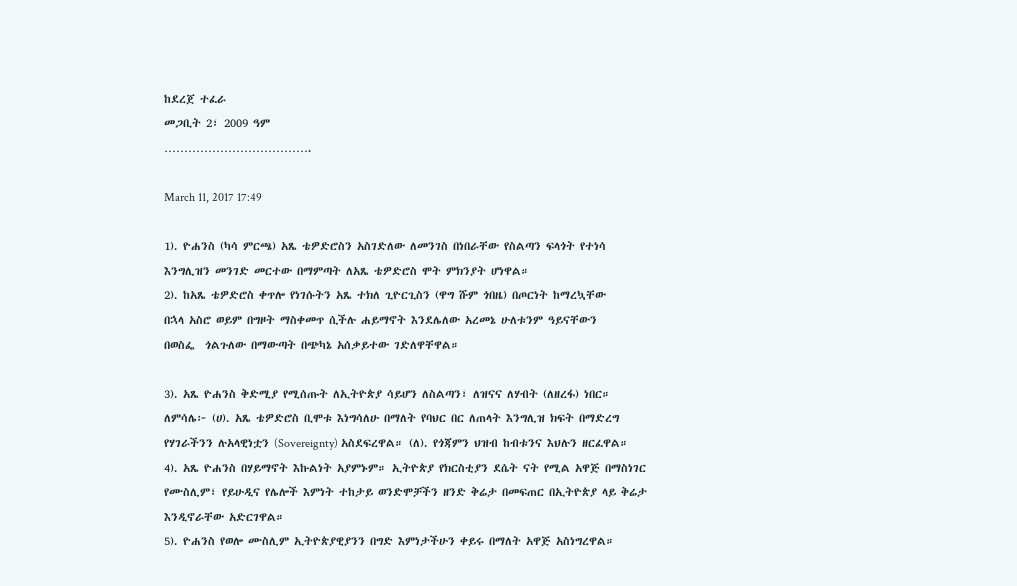ከደረጀ ተፈራ
መጋቢት 2፣ 2009 ዓም
……………………………….

March 11, 2017 17:49

1). ዮሐንስ (ካሳ ምርጫ) አጼ ቴዎድሮስን አስገድለው ለመንገስ በነበራቸው የስልጣን ፍላጎት የተነሳ
እንግሊዝን መንገድ መርተው በማምጣት ለአጼ ቴዎድሮስ ሞት ምክንያት ሆነዋል።
2). ከአጼ ቴዎድሮስ ቀጥሎ የነገሱትን አጼ ተክለ ጊዮርጊስን (ዋግ ሹም ጎበዜ) በጦርነት ከማረኳቸው
በኋላ አስሮ ወይም በግዞት ማስቀመጥ ሲችሉ ሐይማኖት እንደሌለው አረመኔ ሁለቱንም ዓይናቸውን
በወስፌ  ጎልጉለው በማውጣት በጭካኔ አሰቃይተው ገድለዋቸዋል።

3). አጼ ዮሐንስ ቅድሚያ የሚሰጡት ለኢትዮጵያ ሳይሆን ለስልጣን፣ ለዝናና ለሃብት (ለዘረፋ) ነበር።
ለምሳሌ፦ (ሀ). አጼ ቴዎድሮስ ቢሞቱ እነግሳለሁ በማለት የባህር በር ለጠላት እንግሊዝ ክፍት በማድረግ
የሃገራችንን ሉአላዊነቷን (Sovereignty) አስደፍረዋል። (ለ). የጎጃምን ህዝብ ከብቱንና እህሉን ዘርፈዋል።
4). አጼ ዮሐንስ በሃይማኖት እኩልነት አያምኑም። ኢትዮጵያ የክርስቲያን ደሴት ናት የሚል አዋጅ በማስነገር
የሙስሊም፣ የይሁዲና የሌሎች እምነት ተከታይ ወንድሞቻችን ዘንድ ቅሬታ በመፍጠር በኢትዮጵያ ላይ ቅሬታ
እንዲኖራቸው አድርገዋል።
5). ዮሐንስ የወሎ ሙስሊም ኢትዮጵያዊያንን በግድ እምነታችሁን ቀይሩ በማለት አዋጅ አስነግረዋል።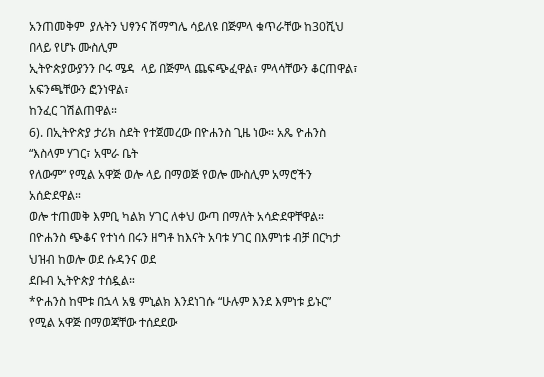አንጠመቅም  ያሉትን ህፃንና ሽማግሌ ሳይለዩ በጅምላ ቁጥራቸው ከ30ሺህ በላይ የሆኑ ሙስሊም
ኢትዮጵያውያንን ቦሩ ሜዳ  ላይ በጅምላ ጨፍጭፈዋል፣ ምላሳቸውን ቆርጠዋል፣ አፍንጫቸውን ፎንነዋል፣
ከንፈር ገሽልጠዋል።
6). በኢትዮጵያ ታሪክ ስደት የተጀመረው በዮሐንስ ጊዜ ነው። አጼ ዮሐንስ “እስላም ሃገር፣ አሞራ ቤት
የለውም” የሚል አዋጅ ወሎ ላይ በማወጅ የወሎ ሙስሊም አማሮችን አሰድደዋል።
ወሎ ተጠመቅ እምቢ ካልክ ሃገር ለቀህ ውጣ በማለት አሳድደዋቸዋል።
በዮሐንስ ጭቆና የተነሳ በሩን ዘግቶ ከእናት አባቱ ሃገር በእምነቱ ብቻ በርካታ ህዝብ ከወሎ ወደ ሱዳንና ወደ
ደቡብ ኢትዮጵያ ተሰዷል።
*ዮሐንስ ከሞቱ በኋላ አፄ ምኒልክ እንደነገሱ “ሁሉም እንደ እምነቱ ይኑር” የሚል አዋጅ በማወጃቸው ተሰደደው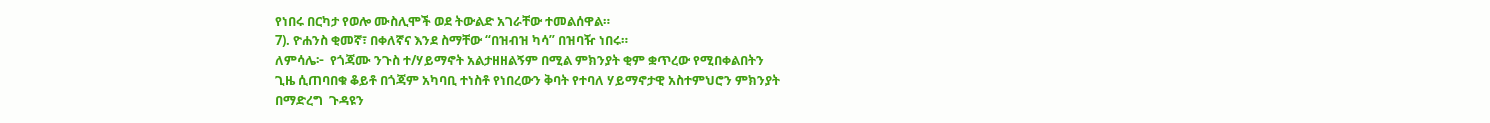የነበሩ በርካታ የወሎ ሙስሊሞች ወደ ትውልድ አገራቸው ተመልሰዋል።
7). ዮሐንስ ቂመኛ፣ በቀለኛና እንደ ስማቸው “በዝብዝ ካሳ” በዝባዥ ነበሩ።
ለምሳሌ፦  የጎጃሙ ንጉስ ተ/ሃይማኖት አልታዘዘልኝም በሚል ምክንያት ቂም ቋጥረው የሚበቀልበትን
ጊዜ ሲጠባበቁ ቆይቶ በጎጃም አካባቢ ተነስቶ የነበረውን ቅባት የተባለ ሃይማኖታዊ አስተምህሮን ምክንያት
በማድረግ  ጉዳዩን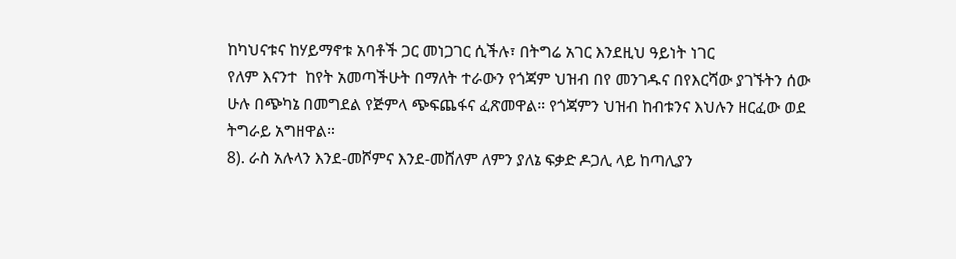ከካህናቱና ከሃይማኖቱ አባቶች ጋር መነጋገር ሲችሉ፣ በትግሬ አገር እንደዚህ ዓይነት ነገር
የለም እናንተ  ከየት አመጣችሁት በማለት ተራውን የጎጃም ህዝብ በየ መንገዱና በየእርሻው ያገኙትን ሰው
ሁሉ በጭካኔ በመግደል የጅምላ ጭፍጨፋና ፈጽመዋል። የጎጃምን ህዝብ ከብቱንና እህሉን ዘርፈው ወደ
ትግራይ አግዘዋል።
8). ራስ አሉላን እንደ-መሾምና እንደ-መሸለም ለምን ያለኔ ፍቃድ ዶጋሊ ላይ ከጣሊያን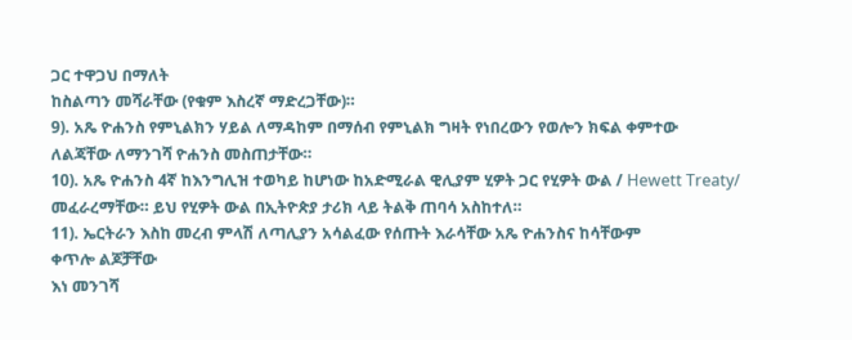ጋር ተዋጋህ በማለት
ከስልጣን መሻራቸው (የቁም እስረኛ ማድረጋቸው)።
9). አጼ ዮሐንስ የምኒልክን ሃይል ለማዳከም በማሰብ የምኒልክ ግዛት የነበረውን የወሎን ክፍል ቀምተው
ለልጃቸው ለማንገሻ ዮሐንስ መስጠታቸው።
10). አጼ ዮሐንስ 4ኛ ከእንግሊዝ ተወካይ ከሆነው ከአድሚራል ዊሊያም ሂዎት ጋር የሂዎት ውል / Hewett Treaty/ መፈራረማቸው። ይህ የሂዎት ውል በኢትዮጵያ ታሪክ ላይ ትልቅ ጠባሳ አስከተለ።
11). ኤርትራን እስከ መረብ ምላሽ ለጣሊያን አሳልፈው የሰጡት እራሳቸው አጼ ዮሐንስና ከሳቸውም
ቀጥሎ ልጆቻቸው
እነ መንገሻ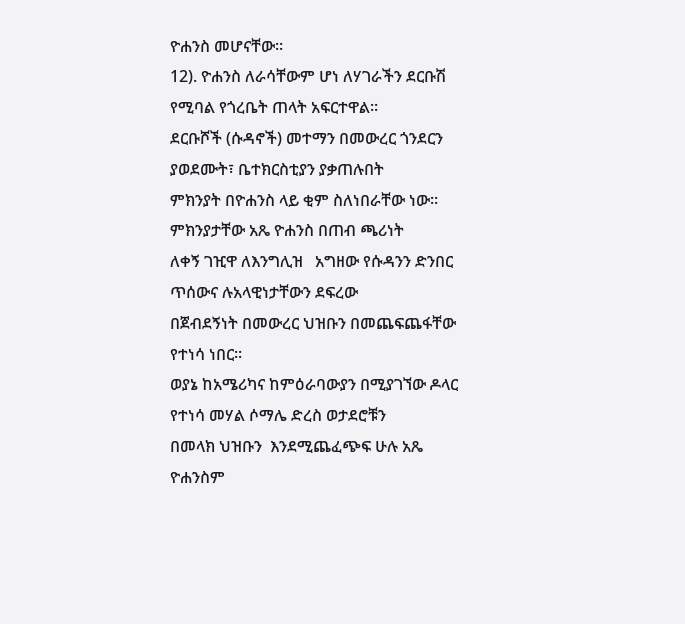ዮሐንስ መሆናቸው።
12). ዮሐንስ ለራሳቸውም ሆነ ለሃገራችን ደርቡሽ የሚባል የጎረቤት ጠላት አፍርተዋል።
ደርቡሾች (ሱዳኖች) መተማን በመውረር ጎንደርን ያወደሙት፣ ቤተክርስቲያን ያቃጠሉበት
ምክንያት በዮሐንስ ላይ ቂም ስለነበራቸው ነው። ምክንያታቸው አጼ ዮሐንስ በጠብ ጫሪነት
ለቀኝ ገዢዋ ለእንግሊዝ   አግዘው የሱዳንን ድንበር ጥሰውና ሉአላዊነታቸውን ደፍረው
በጀብደኝነት በመውረር ህዝቡን በመጨፍጨፋቸው የተነሳ ነበር።
ወያኔ ከአሜሪካና ከምዕራባውያን በሚያገኘው ዶላር የተነሳ መሃል ሶማሌ ድረስ ወታደሮቹን
በመላክ ህዝቡን  እንደሚጨፈጭፍ ሁሉ አጼ ዮሐንስም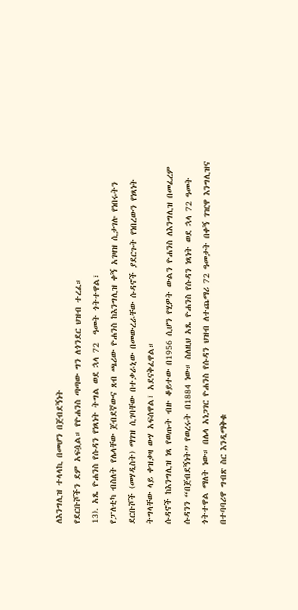ለእንግሊዝ ተላላኪ በመሆን በጀብደኝነት
የደርቡሾችን ደም አፍሷል። የዮሐንስ ጣጣው ግን ለጎንደር ህዝብ ተረፈ።
13). አጼ ዮሐንስ የሱዳን የነጻነት ትግል ወደ ኋላ 72  ዓመት ጎትተዋል፣
የፓለቲካ ብስለት የሌላቸው ጀብደኛውና ጸብ ጫሪው ዮሐንስ ከእንግሊዝ ቀኝ አገዛዝ ሲታገሉ የነበሩትን
ደርቡሾች (መሃዲስት) ማገዝ ሲገባቸው በተቃራኒው በመውረራቸው ሱዳኖች ያደርጉት የነበረውን የነጻነት
ትግላቸው ላይ ቀዝቃዛ ውሃ አፍሰዋል፣ አደናቅፈዋል።
ሱዳኖች ከእንግሊዝ ነጻ የወጡት ብዙ ቆይተው በ1956 ሲሆን የሂዎት ውልን ዮሐንስ ለእንግሊዝ በመፈረም
ሱዳንን “በጀብደኝነት” የወረሩት በ1884 ነው። ስለዚህ አጼ ዮሐንስ የሱዳን ነጻነት ወደ ኋላ 72 ዓመት
ጎትተዋል ማለት ነው። በሌላ አነጋገር ዮሐንስ የሱዳን ህዝብ ለተጨማሪ 72 ዓመታት በቀኝ ገዢዋ እንግሊዝና
በተባባሪዋ ግብጽ ስር እንዲማቅቁ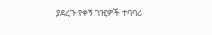ያደረጉ የቀኝ ገዢዎች ተባባሪ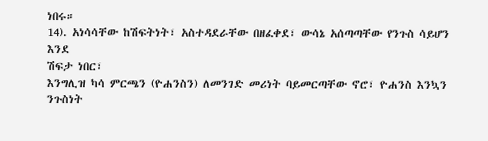ነበሩ።
14). አነሳሳቸው ከሽፍትነት፣ አስተዳደራቸው በዘፈቀደ፣ ውሳኔ አሰጣጣቸው የንጉስ ሳይሆን እንደ
ሽፍታ ነበር፣
እንግሊዝ ካሳ ምርጫን (ዮሐንስን) ለመንገድ መሪነት ባይመርጣቸው ኖሮ፣ ዮሐንስ እንኳን ንጉስነት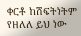ቀርቶ ከሽፍትነትም የዘለለ ይህ ነው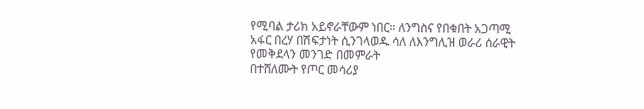የሚባል ታሪክ አይኖራቸውም ነበር። ለንግስና የበቁበት አጋጣሚ
አፋር በረሃ በሽፍታነት ሲንገላወዱ ሳለ ለእንግሊዝ ወራሪ ሰራዊት የመቅደላን መንገድ በመምራት
በተሸለሙት የጦር መሳሪያ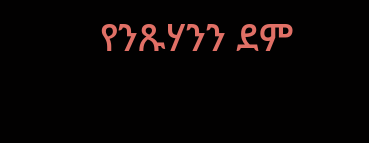የንጹሃንን ደም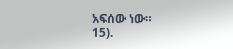አፍሰው ነው።
15).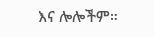እና ሎሎችም።